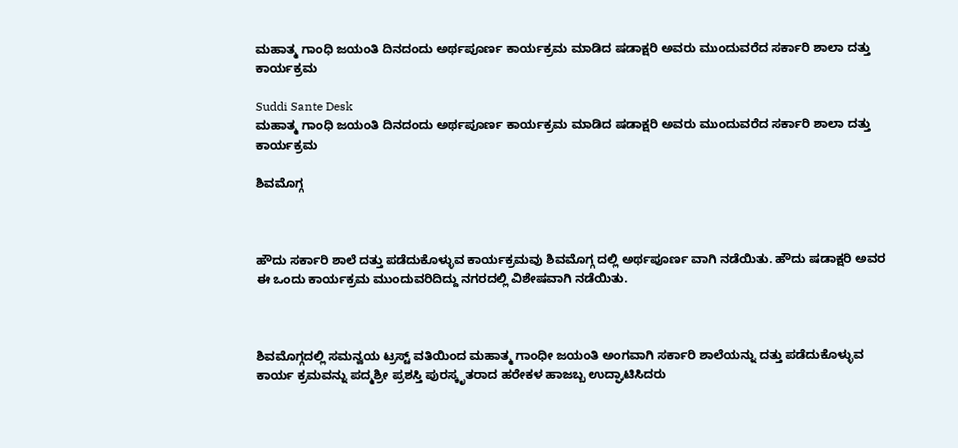ಮಹಾತ್ಮ ಗಾಂಧಿ ಜಯಂತಿ ದಿನದಂದು ಅರ್ಥಪೂರ್ಣ ಕಾರ್ಯಕ್ರಮ ಮಾಡಿದ ಷಡಾಕ್ಷರಿ ಅವರು ಮುಂದುವರೆದ ಸರ್ಕಾರಿ ಶಾಲಾ ದತ್ತು ಕಾರ್ಯಕ್ರಮ

Suddi Sante Desk
ಮಹಾತ್ಮ ಗಾಂಧಿ ಜಯಂತಿ ದಿನದಂದು ಅರ್ಥಪೂರ್ಣ ಕಾರ್ಯಕ್ರಮ ಮಾಡಿದ ಷಡಾಕ್ಷರಿ ಅವರು ಮುಂದುವರೆದ ಸರ್ಕಾರಿ ಶಾಲಾ ದತ್ತು ಕಾರ್ಯಕ್ರಮ

ಶಿವಮೊಗ್ಗ



ಹೌದು ಸರ್ಕಾರಿ ಶಾಲೆ ದತ್ತು ಪಡೆದುಕೊಳ್ಳುವ ಕಾರ್ಯಕ್ರಮವು ಶಿವಮೊಗ್ಗ ದಲ್ಲಿ ಅರ್ಥಪೂರ್ಣ ವಾಗಿ ನಡೆಯಿತು. ಹೌದು ಷಡಾಕ್ಷರಿ ಅವರ ಈ ಒಂದು ಕಾರ್ಯಕ್ರಮ ಮುಂದುವರಿದಿದ್ದು ನಗರದಲ್ಲಿ ವಿಶೇಷವಾಗಿ ನಡೆಯಿತು.



ಶಿವಮೊಗ್ಗದಲ್ಲಿ ಸಮನ್ವಯ ಟ್ರಸ್ಟ್ ವತಿಯಿಂದ ಮಹಾತ್ಮ ಗಾಂಧೀ ಜಯಂತಿ ಅಂಗವಾಗಿ ಸರ್ಕಾರಿ ಶಾಲೆಯನ್ನು ದತ್ತು ಪಡೆದುಕೊಳ್ಳುವ ಕಾರ್ಯ ಕ್ರಮವನ್ನು ಪದ್ಮಶ್ರೀ ಪ್ರಶಸ್ತಿ ಪುರಸ್ಕೃತರಾದ ಹರೇಕಳ ಹಾಜಬ್ಬ ಉದ್ಘಾಟಿಸಿದರು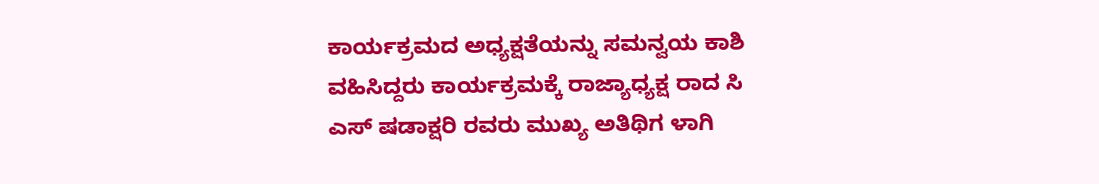ಕಾರ್ಯಕ್ರಮದ ಅಧ್ಯಕ್ಷತೆಯನ್ನು ಸಮನ್ವಯ ಕಾಶಿ ವಹಿಸಿದ್ದರು ಕಾರ್ಯಕ್ರಮಕ್ಕೆ ರಾಜ್ಯಾಧ್ಯಕ್ಷ ರಾದ ಸಿ ಎಸ್ ಷಡಾಕ್ಷರಿ ರವರು ಮುಖ್ಯ ಅತಿಥಿಗ ಳಾಗಿ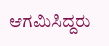ಆಗಮಿಸಿದ್ದರು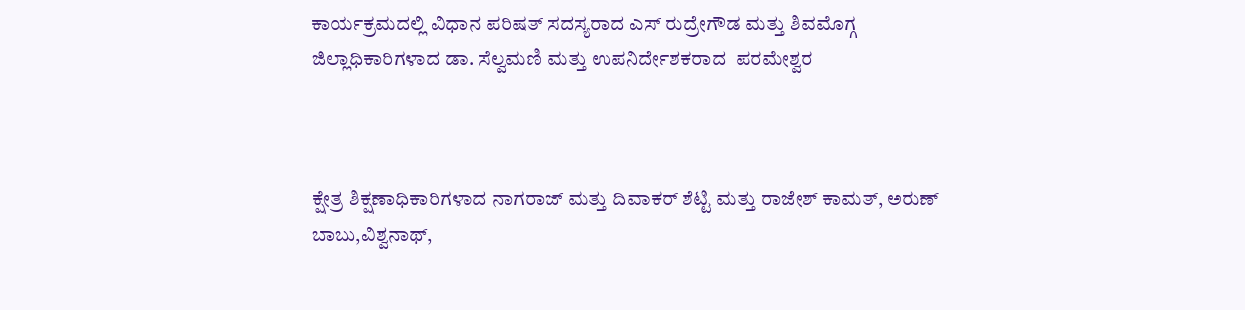ಕಾರ್ಯಕ್ರಮದಲ್ಲಿ ವಿಧಾನ ಪರಿಷತ್ ಸದಸ್ಯರಾದ ಎಸ್ ರುದ್ರೇಗೌಡ ಮತ್ತು ಶಿವಮೊಗ್ಗ ಜಿಲ್ಲಾಧಿಕಾರಿಗಳಾದ ಡಾ. ಸೆಲ್ವಮಣಿ ಮತ್ತು ಉಪನಿರ್ದೇಶಕರಾದ  ಪರಮೇಶ್ವರ



ಕ್ಷೇತ್ರ ಶಿಕ್ಷಣಾಧಿಕಾರಿಗಳಾದ ನಾಗರಾಜ್ ಮತ್ತು ದಿವಾಕರ್ ಶೆಟ್ಟಿ ಮತ್ತು ರಾಜೇಶ್ ಕಾಮತ್, ಅರುಣ್ ಬಾಬು,ವಿಶ್ವನಾಥ್,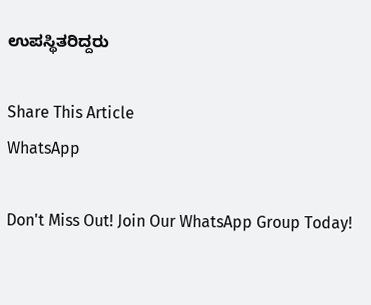ಉಪಸ್ಥಿತರಿದ್ದರು

Share This Article
WhatsApp

Don't Miss Out! Join Our WhatsApp Group Today!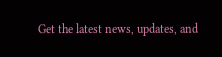Get the latest news, updates, and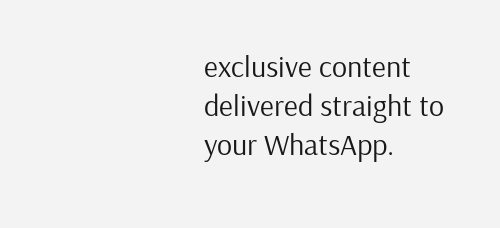exclusive content delivered straight to your WhatsApp.